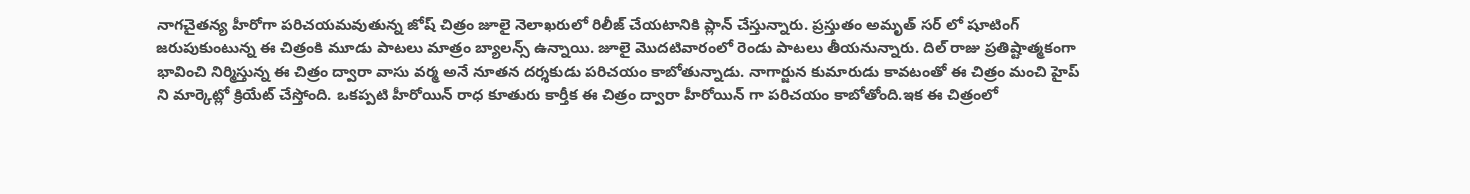నాగచైతన్య హీరోగా పరిచయమవుతున్న జోష్ చిత్రం జూలై నెలాఖరులో రిలీజ్ చేయటానికి ప్లాన్ చేస్తున్నారు. ప్రస్తుతం అమృత్ సర్ లో షూటింగ్ జరుపుకుంటున్న ఈ చిత్రంకి మూడు పాటలు మాత్రం బ్యాలన్స్ ఉన్నాయి. జూలై మొదటివారంలో రెండు పాటలు తీయనున్నారు. దిల్ రాజు ప్రతిష్టాత్మకంగా భావించి నిర్మిస్తున్న ఈ చిత్రం ద్వారా వాసు వర్మ అనే నూతన దర్శకుడు పరిచయం కాబోతున్నాడు. నాగార్జున కుమారుడు కావటంతో ఈ చిత్రం మంచి హైప్ ని మార్కెట్లో క్రియేట్ చేస్తోంది. ఒకప్పటి హీరోయిన్ రాధ కూతురు కార్తీక ఈ చిత్రం ద్వారా హీరోయిన్ గా పరిచయం కాబోతోంది.ఇక ఈ చిత్రంలో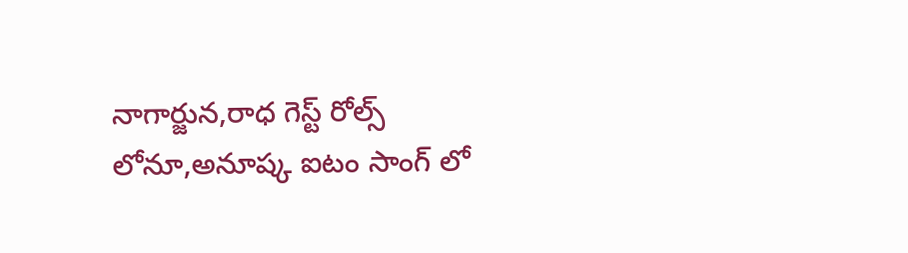నాగార్జున,రాధ గెస్ట్ రోల్స్ లోనూ,అనూష్క ఐటం సాంగ్ లో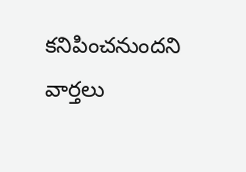కనిపించనుందని వార్తలు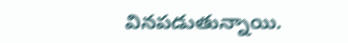వినపడుతున్నాయి.